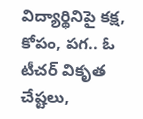విద్యార్థినిపై కక్ష, కోపం, పగ.. ఓ టీచర్ వికృత చేష్టలు,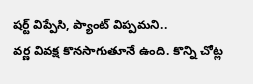షర్ట్ విప్పేసి, ప్యాంట్ విప్పమని..
వర్ణ వివక్ష కొనసాగుతూనే ఉంది. కొన్ని చోట్ల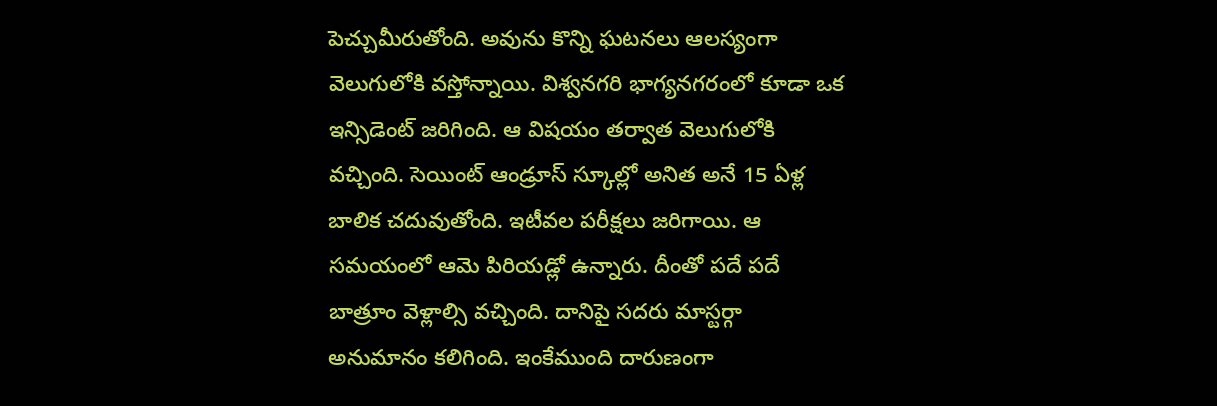పెచ్చుమీరుతోంది. అవును కొన్ని ఘటనలు ఆలస్యంగా వెలుగులోకి వస్తోన్నాయి. విశ్వనగరి భాగ్యనగరంలో కూడా ఒక ఇన్సిడెంట్ జరిగింది. ఆ విషయం తర్వాత వెలుగులోకి వచ్చింది. సెయింట్ ఆండ్రూస్ స్కూల్లో అనిత అనే 15 ఏళ్ల బాలిక చదువుతోంది. ఇటీవల పరీక్షలు జరిగాయి. ఆ సమయంలో ఆమె పిరియడ్లో ఉన్నారు. దీంతో పదే పదే బాత్రూం వెళ్లాల్సి వచ్చింది. దానిపై సదరు మాస్టర్గా అనుమానం కలిగింది. ఇంకేముంది దారుణంగా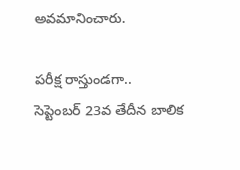అవమానించారు.

పరీక్ష రాస్తుండగా..
సెప్టెంబర్ 23వ తేదీన బాలిక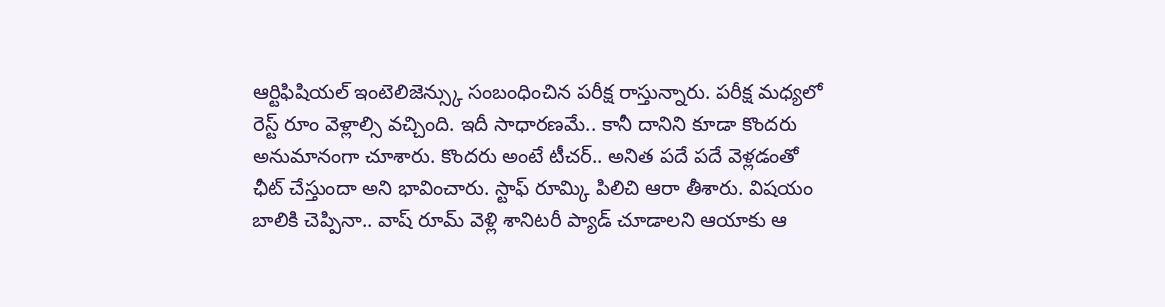ఆర్టిఫిషియల్ ఇంటెలిజెన్స్కు సంబంధించిన పరీక్ష రాస్తున్నారు. పరీక్ష మధ్యలో రెస్ట్ రూం వెళ్లాల్సి వచ్చింది. ఇదీ సాధారణమే.. కానీ దానిని కూడా కొందరు అనుమానంగా చూశారు. కొందరు అంటే టీచర్.. అనిత పదే పదే వెళ్లడంతో ఛీట్ చేస్తుందా అని భావించారు. స్టాఫ్ రూమ్కి పిలిచి ఆరా తీశారు. విషయం బాలికి చెప్పినా.. వాష్ రూమ్ వెళ్లి శానిటరీ ప్యాడ్ చూడాలని ఆయాకు ఆ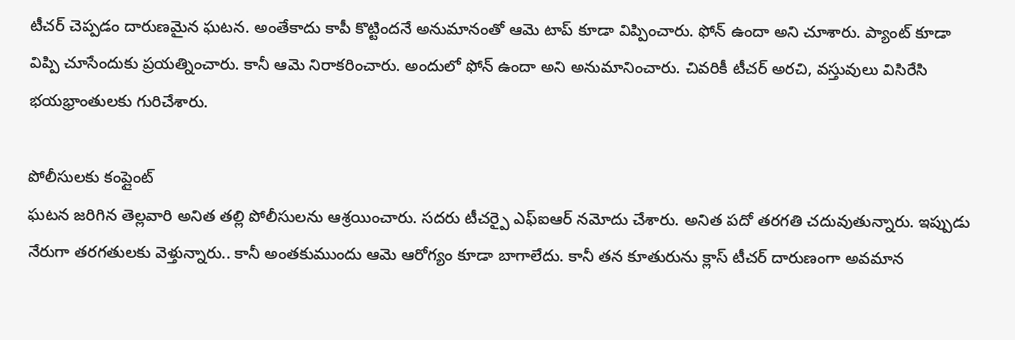టీచర్ చెప్పడం దారుణమైన ఘటన. అంతేకాదు కాపీ కొట్టిందనే అనుమానంతో ఆమె టాప్ కూడా విప్పించారు. ఫోన్ ఉందా అని చూశారు. ప్యాంట్ కూడా విప్పి చూసేందుకు ప్రయత్నించారు. కానీ ఆమె నిరాకరించారు. అందులో ఫోన్ ఉందా అని అనుమానించారు. చివరికీ టీచర్ అరచి, వస్తువులు విసిరేసి భయభ్రాంతులకు గురిచేశారు.

పోలీసులకు కంప్లైంట్
ఘటన జరిగిన తెల్లవారి అనిత తల్లి పోలీసులను ఆశ్రయించారు. సదరు టీచర్పై ఎఫ్ఐఆర్ నమోదు చేశారు. అనిత పదో తరగతి చదువుతున్నారు. ఇప్పుడు నేరుగా తరగతులకు వెళ్తున్నారు.. కానీ అంతకుముందు ఆమె ఆరోగ్యం కూడా బాగాలేదు. కానీ తన కూతురును క్లాస్ టీచర్ దారుణంగా అవమాన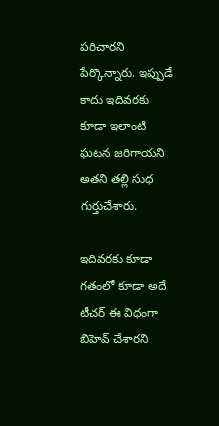పరిచారని పేర్కొన్నారు. ఇప్పుడే కాదు ఇదివరకు కూడా ఇలాంటి ఘటన జరిగాయని అతని తల్లి సుధ గుర్తుచేశారు.

ఇదివరకు కూడా
గతంలో కూడా అదే టీచర్ ఈ విధంగా బిహెవ్ చేశారని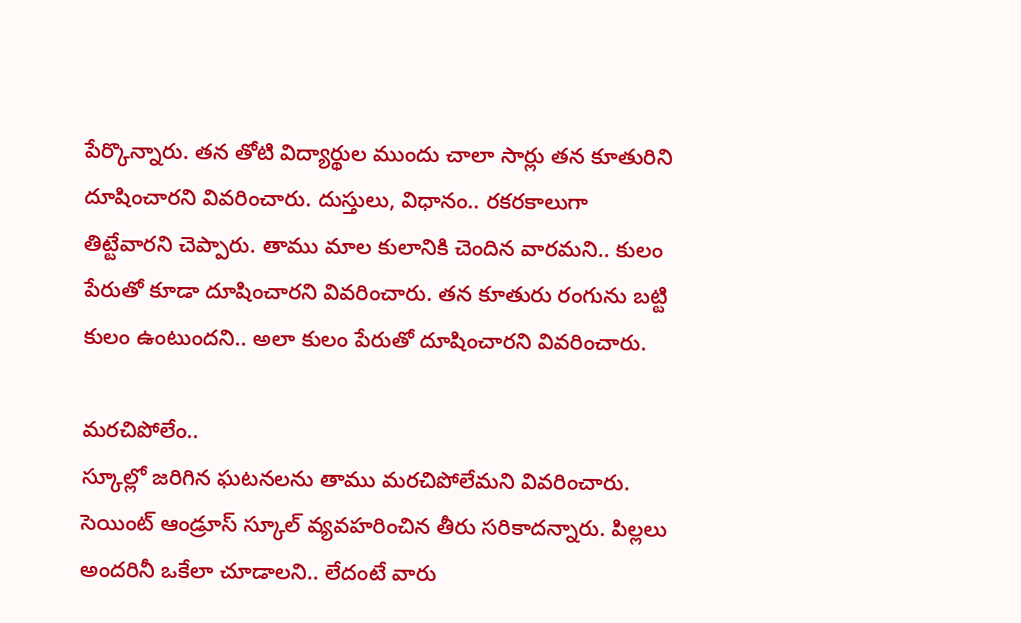పేర్కొన్నారు. తన తోటి విద్యార్థుల ముందు చాలా సార్లు తన కూతురిని దూషించారని వివరించారు. దుస్తులు, విధానం.. రకరకాలుగా తిట్టేవారని చెప్పారు. తాము మాల కులానికి చెందిన వారమని.. కులం పేరుతో కూడా దూషించారని వివరించారు. తన కూతురు రంగును బట్టి కులం ఉంటుందని.. అలా కులం పేరుతో దూషించారని వివరించారు.

మరచిపోలేం..
స్కూల్లో జరిగిన ఘటనలను తాము మరచిపోలేమని వివరించారు. సెయింట్ ఆండ్రూస్ స్కూల్ వ్యవహరించిన తీరు సరికాదన్నారు. పిల్లలు అందరినీ ఒకేలా చూడాలని.. లేదంటే వారు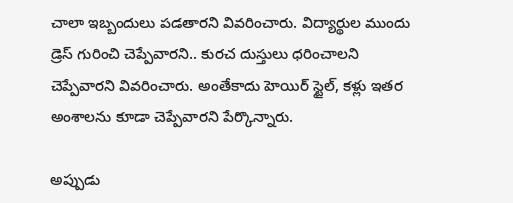చాలా ఇబ్బందులు పడతారని వివరించారు. విద్యార్థుల ముందు డ్రెస్ గురించి చెప్పేవారని.. కురచ దుస్తులు ధరించాలని చెప్పేవారని వివరించారు. అంతేకాదు హెయిర్ స్టైల్, కళ్లు ఇతర అంశాలను కూడా చెప్పేవారని పేర్కొన్నారు.

అప్పుడు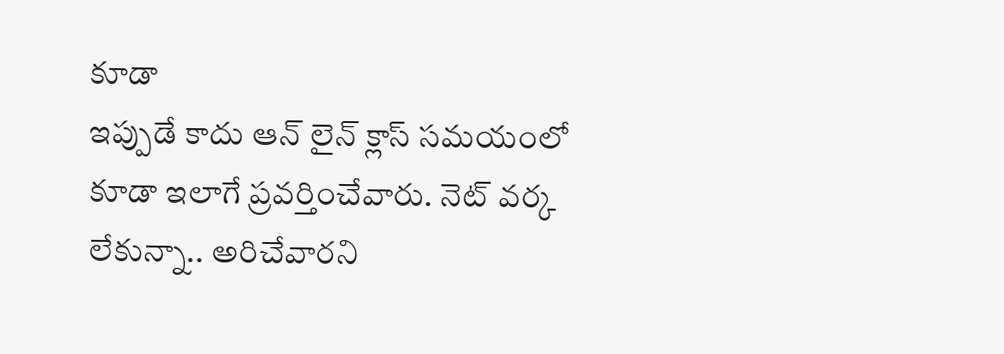కూడా
ఇప్పుడే కాదు ఆన్ లైన్ క్లాస్ సమయంలో కూడా ఇలాగే ప్రవర్తించేవారు. నెట్ వర్క లేకున్నా.. అరిచేవారని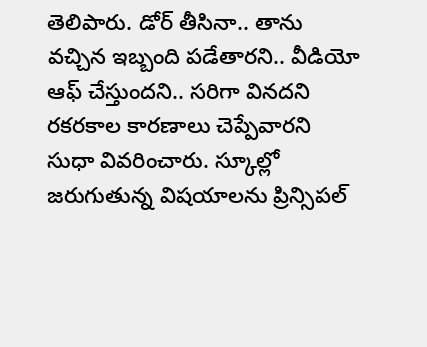తెలిపారు. డోర్ తీసినా.. తాను వచ్చిన ఇబ్బంది పడేతారని.. వీడియో ఆఫ్ చేస్తుందని.. సరిగా వినదని రకరకాల కారణాలు చెప్పేవారని సుధా వివరించారు. స్కూల్లో జరుగుతున్న విషయాలను ప్రిన్సిపల్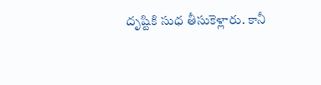దృష్టికి సుధ తీసుకెళ్లారు. కానీ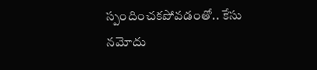స్పందించకపోవడంతో.. కేసు నమోదు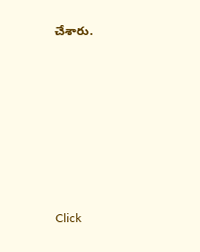చేశారు.












Click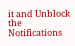it and Unblock the Notifications